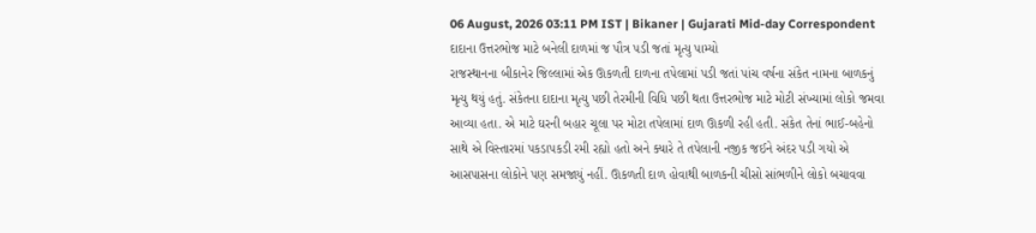06 August, 2026 03:11 PM IST | Bikaner | Gujarati Mid-day Correspondent
દાદાના ઉત્તરભોજ માટે બનેલી દાળમાં જ પૌત્ર પડી જતાં મૃત્યુ પામ્યો
રાજસ્થાનના બીકાનેર જિલ્લામાં એક ઊકળતી દાળના તપેલામાં પડી જતાં પાંચ વર્ષના સંકેત નામના બાળકનું મૃત્યુ થયું હતું. સંકેતના દાદાના મૃત્યુ પછી તેરમીની વિધિ પછી થતા ઉત્તરભોજ માટે મોટી સંખ્યામાં લોકો જમવા આવ્યા હતા. એ માટે ઘરની બહાર ચૂલા પર મોટા તપેલામાં દાળ ઊકળી રહી હતી. સંકેત તેનાં ભાઈ-બહેનો સાથે એ વિસ્તારમાં પકડાપકડી રમી રહ્યો હતો અને ક્યારે તે તપેલાની નજીક જઈને અંદર પડી ગયો એ આસપાસના લોકોને પણ સમજાયું નહીં. ઊકળતી દાળ હોવાથી બાળકની ચીસો સાંભળીને લોકો બચાવવા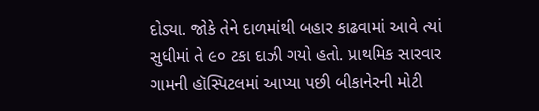દોડ્યા. જોકે તેને દાળમાંથી બહાર કાઢવામાં આવે ત્યાં સુધીમાં તે ૯૦ ટકા દાઝી ગયો હતો. પ્રાથમિક સારવાર ગામની હૉસ્પિટલમાં આપ્યા પછી બીકાનેરની મોટી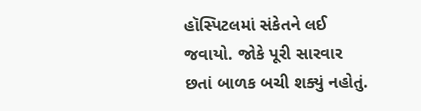હૉસ્પિટલમાં સંકેતને લઈ જવાયો. જોકે પૂરી સારવાર છતાં બાળક બચી શક્યું નહોતું.